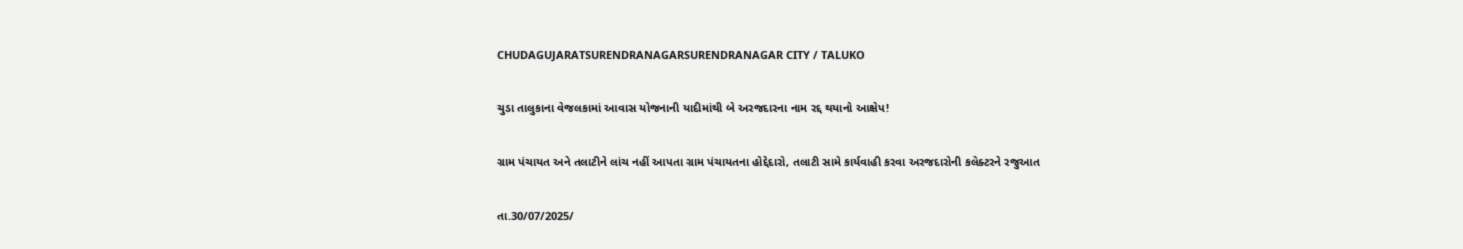CHUDAGUJARATSURENDRANAGARSURENDRANAGAR CITY / TALUKO

ચુડા તાલુકાના વેજલકામાં આવાસ યોજનાની યાદીમાંથી બે અરજદારના નામ રદ્દ થયાનો આક્ષેપ!

ગ્રામ પંચાયત અને તલાટીને લાંચ નહીં આપતા ગ્રામ પંચાયતના હોદ્દેદારો, તલાટી સામે કાર્યવાહી કરવા અરજદારોની કલેક્ટરને રજુઆત

તા.30/07/2025/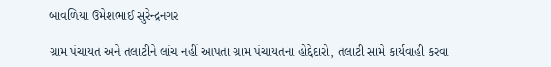બાવળિયા ઉમેશભાઈ સુરેન્દ્રનગર

ગ્રામ પંચાયત અને તલાટીને લાંચ નહીં આપતા ગ્રામ પંચાયતના હોદ્દેદારો, તલાટી સામે કાર્યવાહી કરવા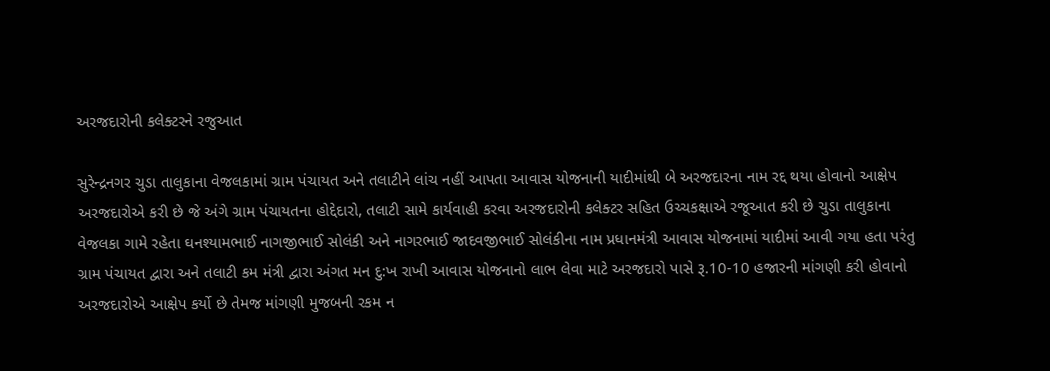અરજદારોની કલેક્ટરને રજુઆત

સુરેન્દ્રનગર ચુડા તાલુકાના વેજલકામાં ગ્રામ પંચાયત અને તલાટીને લાંચ નહીં આપતા આવાસ યોજનાની યાદીમાંથી બે અરજદારના નામ રદ્દ થયા હોવાનો આક્ષેપ અરજદારોએ કરી છે જે અંગે ગ્રામ પંચાયતના હોદ્દેદારો, તલાટી સામે કાર્યવાહી કરવા અરજદારોની કલેક્ટર સહિત ઉચ્ચકક્ષાએ રજૂઆત કરી છે ચુડા તાલુકાના વેજલકા ગામે રહેતા ઘનશ્યામભાઈ નાગજીભાઈ સોલંકી અને નાગરભાઈ જાદવજીભાઈ સોલંકીના નામ પ્રધાનમંત્રી આવાસ યોજનામાં યાદીમાં આવી ગયા હતા પરંતુ ગ્રામ પંચાયત દ્વારા અને તલાટી કમ મંત્રી દ્વારા અંગત મન દુ:ખ રાખી આવાસ યોજનાનો લાભ લેવા માટે અરજદારો પાસે રૂ.10-10 હજારની માંગણી કરી હોવાનો અરજદારોએ આક્ષેપ કર્યો છે તેમજ માંગણી મુજબની રકમ ન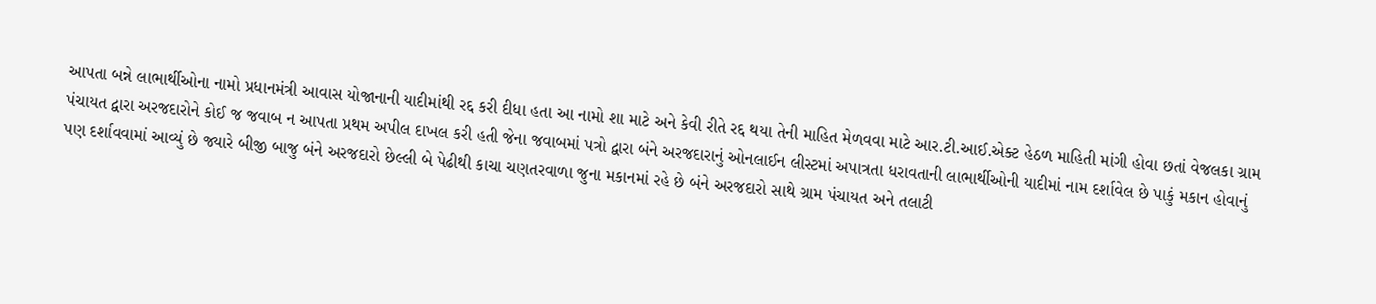આપતા બન્ને લાભાર્થીઓના નામો પ્રધાનમંત્રી આવાસ યોજાનાની યાદીમાંથી રદ્દ કરી દીધા હતા આ નામો શા માટે અને કેવી રીતે રદ્દ થયા તેની માહિત મેળવવા માટે આર.ટી.આઈ.એક્ટ હેઠળ માહિતી માંગી હોવા છતાં વેજલકા ગ્રામ પંચાયત દ્વારા અરજદારોને કોઈ જ જવાબ ન આપતા પ્રથમ અપીલ દાખલ કરી હતી જેના જવાબમાં પત્રો દ્વારા બંને અરજદારાનું ઓનલાઈન લીસ્ટમાં અપાત્રતા ધરાવતાની લાભાર્થીઓની યાદીમાં નામ દર્શાવેલ છે પાકું મકાન હોવાનું પણ દર્શાવવામાં આવ્યું છે જ્યારે બીજી બાજુ બંને અરજદારો છેલ્લી બે પેઢીથી કાચા ચણતરવાળા જુના મકાનમાં રહે છે બંને અરજદારો સાથે ગ્રામ પંચાયત અને તલાટી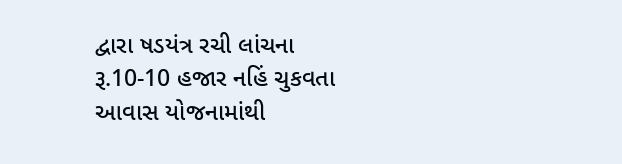દ્વારા ષડયંત્ર રચી લાંચના રૂ.10-10 હજાર નહિં ચુકવતા આવાસ યોજનામાંથી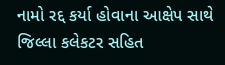નામો રદ્દ કર્યા હોવાના આક્ષેપ સાથે જિલ્લા કલેકટર સહિત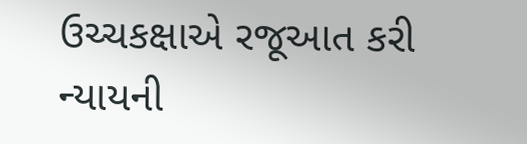ઉચ્ચકક્ષાએ રજૂઆત કરી ન્યાયની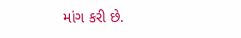માંગ કરી છે.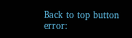Back to top button
error: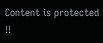Content is protected !!